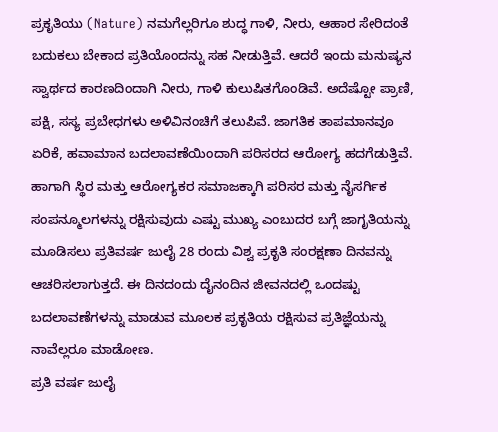ಪ್ರಕೃತಿಯು (Nature) ನಮಗೆಲ್ಲರಿಗೂ ಶುದ್ಧ ಗಾಳಿ, ನೀರು, ಆಹಾರ ಸೇರಿದಂತೆ ಬದುಕಲು ಬೇಕಾದ ಪ್ರತಿಯೊಂದನ್ನು ಸಹ ನೀಡುತ್ತಿವೆ. ಆದರೆ ಇಂದು ಮನುಷ್ಯನ ಸ್ವಾರ್ಥದ ಕಾರಣದಿಂದಾಗಿ ನೀರು, ಗಾಳಿ ಕುಲುಷಿತಗೊಂಡಿವೆ. ಅದೆಷ್ಟೋ ಪ್ರಾಣಿ, ಪಕ್ಷಿ, ಸಸ್ಯ ಪ್ರಬೇಧಗಳು ಅಳಿವಿನಂಚಿಗೆ ತಲುಪಿವೆ. ಜಾಗತಿಕ ತಾಪಮಾನವೂ ಏರಿಕೆ, ಹವಾಮಾನ ಬದಲಾವಣೆಯಿಂದಾಗಿ ಪರಿಸರದ ಆರೋಗ್ಯ ಹದಗೆಡುತ್ತಿವೆ. ಹಾಗಾಗಿ ಸ್ಥಿರ ಮತ್ತು ಆರೋಗ್ಯಕರ ಸಮಾಜಕ್ಕಾಗಿ ಪರಿಸರ ಮತ್ತು ನೈಸರ್ಗಿಕ ಸಂಪನ್ಮೂಲಗಳನ್ನು ರಕ್ಷಿಸುವುದು ಎಷ್ಟು ಮುಖ್ಯ ಎಂಬುದರ ಬಗ್ಗೆ ಜಾಗೃತಿಯನ್ನು ಮೂಡಿಸಲು ಪ್ರತಿವರ್ಷ ಜುಲೈ 28 ರಂದು ವಿಶ್ವ ಪ್ರಕೃತಿ ಸಂರಕ್ಷಣಾ ದಿನವನ್ನು ಆಚರಿಸಲಾಗುತ್ತದೆ. ಈ ದಿನದಂದು ದೈನಂದಿನ ಜೀವನದಲ್ಲಿ ಒಂದಷ್ಟು ಬದಲಾವಣೆಗಳನ್ನು ಮಾಡುವ ಮೂಲಕ ಪ್ರಕೃತಿಯ ರಕ್ಷಿಸುವ ಪ್ರತಿಜ್ಞೆಯನ್ನು ನಾವೆಲ್ಲರೂ ಮಾಡೋಣ.
ಪ್ರತಿ ವರ್ಷ ಜುಲೈ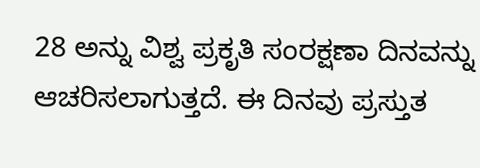28 ಅನ್ನು ವಿಶ್ವ ಪ್ರಕೃತಿ ಸಂರಕ್ಷಣಾ ದಿನವನ್ನು ಆಚರಿಸಲಾಗುತ್ತದೆ. ಈ ದಿನವು ಪ್ರಸ್ತುತ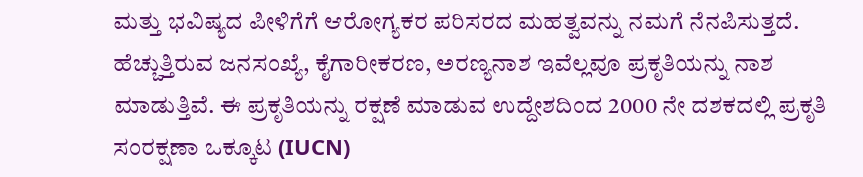ಮತ್ತು ಭವಿಷ್ಯದ ಪೀಳಿಗೆಗೆ ಆರೋಗ್ಯಕರ ಪರಿಸರದ ಮಹತ್ವವನ್ನು ನಮಗೆ ನೆನಪಿಸುತ್ತದೆ. ಹೆಚ್ಚುತ್ತಿರುವ ಜನಸಂಖ್ಯೆ, ಕೈಗಾರೀಕರಣ, ಅರಣ್ಯನಾಶ ಇವೆಲ್ಲವೂ ಪ್ರಕೃತಿಯನ್ನು ನಾಶ ಮಾಡುತ್ತಿವೆ. ಈ ಪ್ರಕೃತಿಯನ್ನು ರಕ್ಷಣೆ ಮಾಡುವ ಉದ್ದೇಶದಿಂದ 2000 ನೇ ದಶಕದಲ್ಲಿ ಪ್ರಕೃತಿ ಸಂರಕ್ಷಣಾ ಒಕ್ಕೂಟ (IUCN)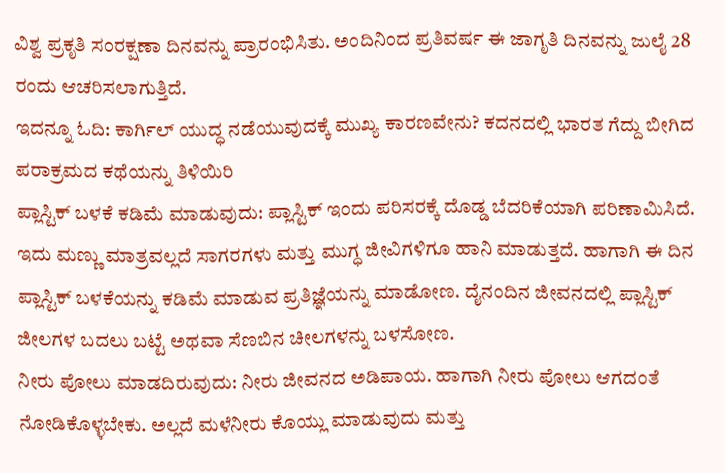ವಿಶ್ವ ಪ್ರಕೃತಿ ಸಂರಕ್ಷಣಾ ದಿನವನ್ನು ಪ್ರಾರಂಭಿಸಿತು. ಅಂದಿನಿಂದ ಪ್ರತಿವರ್ಷ ಈ ಜಾಗೃತಿ ದಿನವನ್ನು ಜುಲೈ 28 ರಂದು ಆಚರಿಸಲಾಗುತ್ತಿದೆ.
ಇದನ್ನೂ ಓದಿ: ಕಾರ್ಗಿಲ್ ಯುದ್ಧ ನಡೆಯುವುದಕ್ಕೆ ಮುಖ್ಯ ಕಾರಣವೇನು? ಕದನದಲ್ಲಿ ಭಾರತ ಗೆದ್ದು ಬೀಗಿದ ಪರಾಕ್ರಮದ ಕಥೆಯನ್ನು ತಿಳಿಯಿರಿ
ಪ್ಲಾಸ್ಟಿಕ್ ಬಳಕೆ ಕಡಿಮೆ ಮಾಡುವುದು: ಪ್ಲಾಸ್ಟಿಕ್ ಇಂದು ಪರಿಸರಕ್ಕೆ ದೊಡ್ಡ ಬೆದರಿಕೆಯಾಗಿ ಪರಿಣಾಮಿಸಿದೆ. ಇದು ಮಣ್ಣು ಮಾತ್ರವಲ್ಲದೆ ಸಾಗರಗಳು ಮತ್ತು ಮುಗ್ಧ ಜೀವಿಗಳಿಗೂ ಹಾನಿ ಮಾಡುತ್ತದೆ. ಹಾಗಾಗಿ ಈ ದಿನ ಪ್ಲಾಸ್ಟಿಕ್ ಬಳಕೆಯನ್ನು ಕಡಿಮೆ ಮಾಡುವ ಪ್ರತಿಜ್ಞೆಯನ್ನು ಮಾಡೋಣ. ದೈನಂದಿನ ಜೀವನದಲ್ಲಿ ಪ್ಲಾಸ್ಟಿಕ್ ಜೀಲಗಳ ಬದಲು ಬಟ್ಟೆ ಅಥವಾ ಸೆಣಬಿನ ಚೀಲಗಳನ್ನು ಬಳಸೋಣ.
ನೀರು ಪೋಲು ಮಾಡದಿರುವುದು: ನೀರು ಜೀವನದ ಅಡಿಪಾಯ. ಹಾಗಾಗಿ ನೀರು ಪೋಲು ಆಗದಂತೆ ನೋಡಿಕೊಳ್ಳಬೇಕು. ಅಲ್ಲದೆ ಮಳೆನೀರು ಕೊಯ್ಲು ಮಾಡುವುದು ಮತ್ತು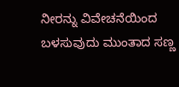ನೀರನ್ನು ವಿವೇಚನೆಯಿಂದ ಬಳಸುವುದು ಮುಂತಾದ ಸಣ್ಣ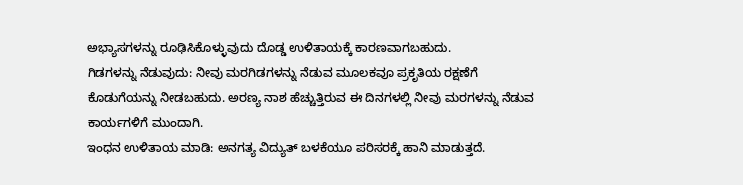ಅಭ್ಯಾಸಗಳನ್ನು ರೂಢಿಸಿಕೊಳ್ಳುವುದು ದೊಡ್ಡ ಉಳಿತಾಯಕ್ಕೆ ಕಾರಣವಾಗಬಹುದು.
ಗಿಡಗಳನ್ನು ನೆಡುವುದು: ನೀವು ಮರಗಿಡಗಳನ್ನು ನೆಡುವ ಮೂಲಕವೂ ಪ್ರಕೃತಿಯ ರಕ್ಷಣೆಗೆ ಕೊಡುಗೆಯನ್ನು ನೀಡಬಹುದು. ಅರಣ್ಯ ನಾಶ ಹೆಚ್ಚುತ್ತಿರುವ ಈ ದಿನಗಳಲ್ಲಿ ನೀವು ಮರಗಳನ್ನು ನೆಡುವ ಕಾರ್ಯಗಳಿಗೆ ಮುಂದಾಗಿ.
ಇಂಧನ ಉಳಿತಾಯ ಮಾಡಿ: ಅನಗತ್ಯ ವಿದ್ಯುತ್ ಬಳಕೆಯೂ ಪರಿಸರಕ್ಕೆ ಹಾನಿ ಮಾಡುತ್ತದೆ.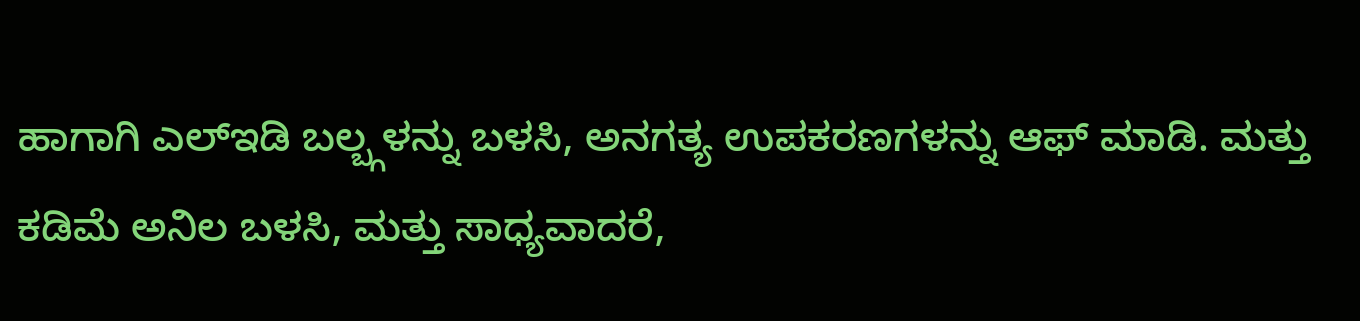ಹಾಗಾಗಿ ಎಲ್ಇಡಿ ಬಲ್ಬ್ಗಳನ್ನು ಬಳಸಿ, ಅನಗತ್ಯ ಉಪಕರಣಗಳನ್ನು ಆಫ್ ಮಾಡಿ. ಮತ್ತು ಕಡಿಮೆ ಅನಿಲ ಬಳಸಿ, ಮತ್ತು ಸಾಧ್ಯವಾದರೆ,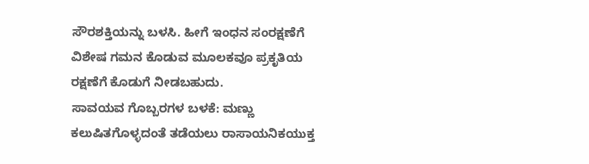ಸೌರಶಕ್ತಿಯನ್ನು ಬಳಸಿ. ಹೀಗೆ ಇಂಧನ ಸಂರಕ್ಷಣೆಗೆ ವಿಶೇಷ ಗಮನ ಕೊಡುವ ಮೂಲಕವೂ ಪ್ರಕೃತಿಯ ರಕ್ಷಣೆಗೆ ಕೊಡುಗೆ ನೀಡಬಹುದು.
ಸಾವಯವ ಗೊಬ್ಬರಗಳ ಬಳಕೆ: ಮಣ್ಣು ಕಲುಷಿತಗೊಳ್ಳದಂತೆ ತಡೆಯಲು ರಾಸಾಯನಿಕಯುಕ್ತ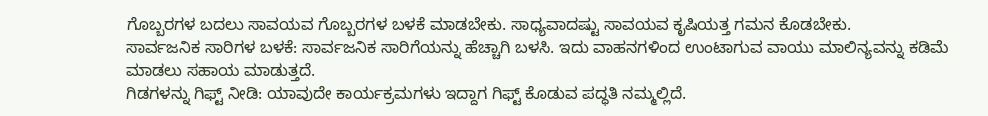ಗೊಬ್ಬರಗಳ ಬದಲು ಸಾವಯವ ಗೊಬ್ಬರಗಳ ಬಳಕೆ ಮಾಡಬೇಕು. ಸಾಧ್ಯವಾದಷ್ಟು ಸಾವಯವ ಕೃಷಿಯತ್ತ ಗಮನ ಕೊಡಬೇಕು.
ಸಾರ್ವಜನಿಕ ಸಾರಿಗಳ ಬಳಕೆ: ಸಾರ್ವಜನಿಕ ಸಾರಿಗೆಯನ್ನು ಹೆಚ್ಚಾಗಿ ಬಳಸಿ. ಇದು ವಾಹನಗಳಿಂದ ಉಂಟಾಗುವ ವಾಯು ಮಾಲಿನ್ಯವನ್ನು ಕಡಿಮೆ ಮಾಡಲು ಸಹಾಯ ಮಾಡುತ್ತದೆ.
ಗಿಡಗಳನ್ನು ಗಿಫ್ಟ್ ನೀಡಿ: ಯಾವುದೇ ಕಾರ್ಯಕ್ರಮಗಳು ಇದ್ದಾಗ ಗಿಫ್ಟ್ ಕೊಡುವ ಪದ್ಧತಿ ನಮ್ಮಲ್ಲಿದೆ.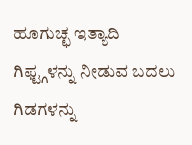ಹೂಗುಚ್ಛ ಇತ್ಯಾದಿ ಗಿಫ್ಟ್ಗಳನ್ನು ನೀಡುವ ಬದಲು ಗಿಡಗಳನ್ನು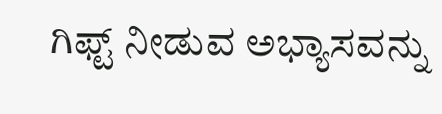ಗಿಫ್ಟ್ ನೀಡುವ ಅಭ್ಯಾಸವನ್ನು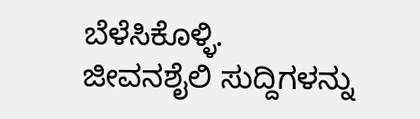ಬೆಳೆಸಿಕೊಳ್ಳಿ.
ಜೀವನಶೈಲಿ ಸುದ್ದಿಗಳನ್ನು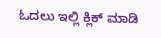ಓದಲು ಇಲ್ಲಿ ಕ್ಲಿಕ್ ಮಾಡಿ